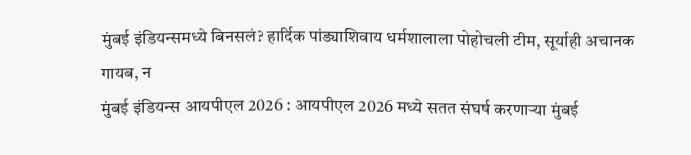मुंबई इंडियन्समध्ये बिनसलं? हार्दिक पांड्याशिवाय धर्मशालाला पोहोचली टीम, सूर्याही अचानक गायब, न
मुंबई इंडियन्स आयपीएल 2026 : आयपीएल 2026 मध्ये सतत संघर्ष करणाऱ्या मुंबई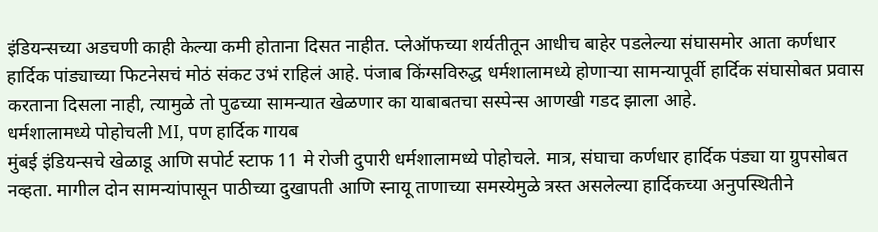इंडियन्सच्या अडचणी काही केल्या कमी होताना दिसत नाहीत. प्लेऑफच्या शर्यतीतून आधीच बाहेर पडलेल्या संघासमोर आता कर्णधार हार्दिक पांड्याच्या फिटनेसचं मोठं संकट उभं राहिलं आहे. पंजाब किंग्सविरुद्ध धर्मशालामध्ये होणाऱ्या सामन्यापूर्वी हार्दिक संघासोबत प्रवास करताना दिसला नाही, त्यामुळे तो पुढच्या सामन्यात खेळणार का याबाबतचा सस्पेन्स आणखी गडद झाला आहे.
धर्मशालामध्ये पोहोचली MI, पण हार्दिक गायब
मुंबई इंडियन्सचे खेळाडू आणि सपोर्ट स्टाफ 11 मे रोजी दुपारी धर्मशालामध्ये पोहोचले. मात्र, संघाचा कर्णधार हार्दिक पंड्या या ग्रुपसोबत नव्हता. मागील दोन सामन्यांपासून पाठीच्या दुखापती आणि स्नायू ताणाच्या समस्येमुळे त्रस्त असलेल्या हार्दिकच्या अनुपस्थितीने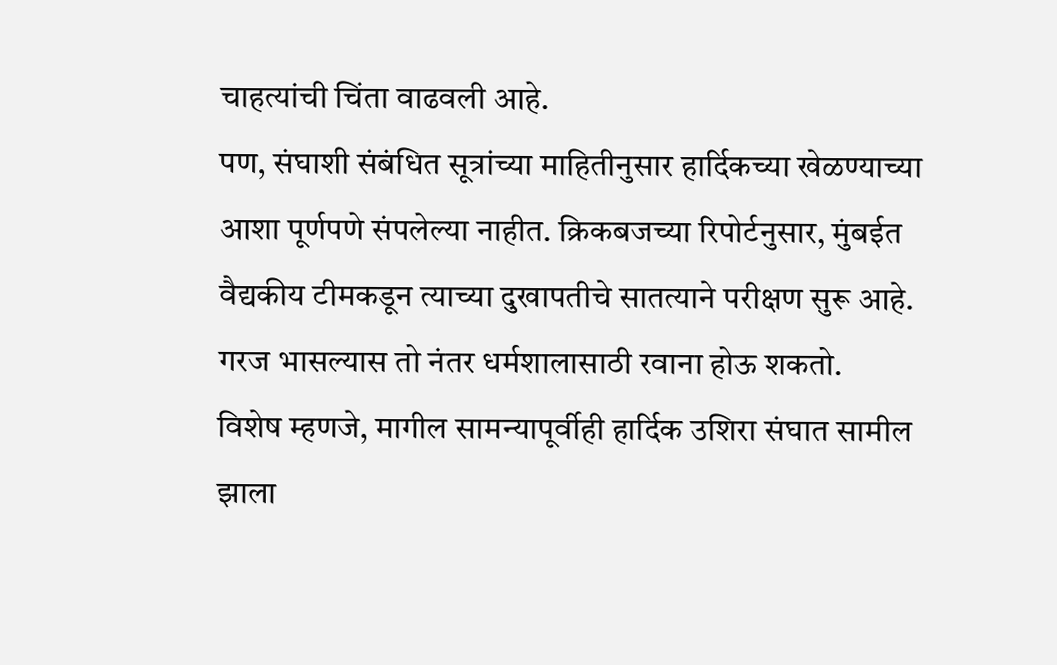चाहत्यांची चिंता वाढवली आहे.
पण, संघाशी संबंधित सूत्रांच्या माहितीनुसार हार्दिकच्या खेळण्याच्या आशा पूर्णपणे संपलेल्या नाहीत. क्रिकबजच्या रिपोर्टनुसार, मुंबईत वैद्यकीय टीमकडून त्याच्या दुखापतीचे सातत्याने परीक्षण सुरू आहे. गरज भासल्यास तो नंतर धर्मशालासाठी रवाना होऊ शकतो.
विशेष म्हणजे, मागील सामन्यापूर्वीही हार्दिक उशिरा संघात सामील झाला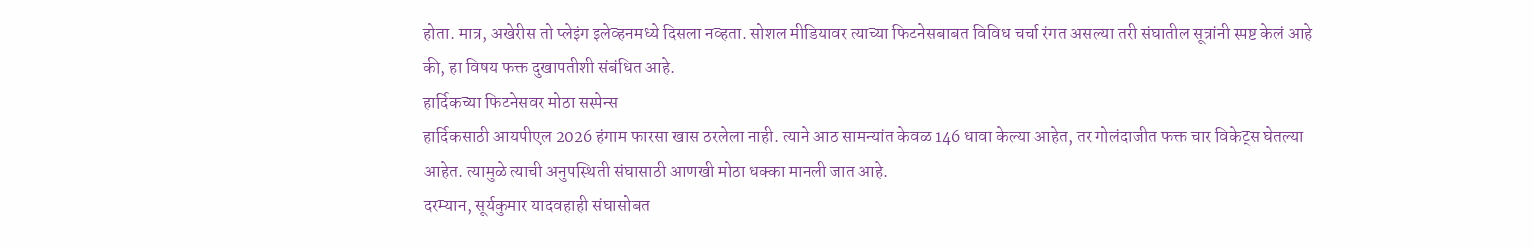होता. मात्र, अखेरीस तो प्लेइंग इलेव्हनमध्ये दिसला नव्हता. सोशल मीडियावर त्याच्या फिटनेसबाबत विविध चर्चा रंगत असल्या तरी संघातील सूत्रांनी स्पष्ट केलं आहे की, हा विषय फक्त दुखापतीशी संबंधित आहे.
हार्दिकच्या फिटनेसवर मोठा सस्पेन्स
हार्दिकसाठी आयपीएल 2026 हंगाम फारसा खास ठरलेला नाही. त्याने आठ सामन्यांत केवळ 146 धावा केल्या आहेत, तर गोलंदाजीत फक्त चार विकेट्स घेतल्या आहेत. त्यामुळे त्याची अनुपस्थिती संघासाठी आणखी मोठा धक्का मानली जात आहे.
दरम्यान, सूर्यकुमार यादवहाही संघासोबत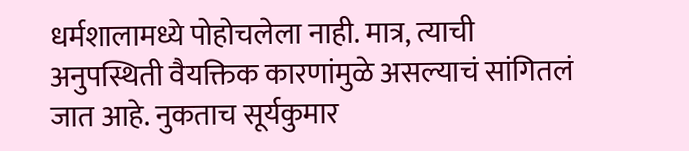धर्मशालामध्ये पोहोचलेला नाही. मात्र, त्याची अनुपस्थिती वैयक्तिक कारणांमुळे असल्याचं सांगितलं जात आहे. नुकताच सूर्यकुमार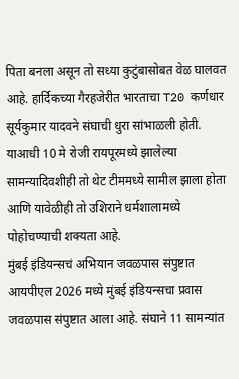पिता बनला असून तो सध्या कुटुंबासोबत वेळ घालवत आहे. हार्दिकच्या गैरहजेरीत भारताचा T20 कर्णधार सूर्यकुमार यादवने संघाची धुरा सांभाळली होती. याआधी 10 मे रोजी रायपूरमध्ये झालेल्या सामन्यादिवशीही तो थेट टीममध्ये सामील झाला होता आणि यावेळीही तो उशिराने धर्मशालामध्ये पोहोचण्याची शक्यता आहे.
मुंबई इंडियन्सचं अभियान जवळपास संपुष्टात
आयपीएल 2026 मध्ये मुंबई इंडियन्सचा प्रवास जवळपास संपुष्टात आला आहे. संघाने 11 सामन्यांत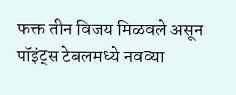फक्त तीन विजय मिळवले असून पॉइंट्स टेबलमध्ये नवव्या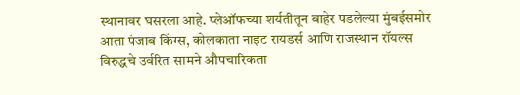स्थानावर घसरला आहे. प्लेऑफच्या शर्यतीतून बाहेर पडलेल्या मुंबईसमोर आता पंजाब किंग्स, कोलकाता नाइट रायडर्स आणि राजस्थान रॉयल्स विरुद्धचे उर्वरित सामने औपचारिकता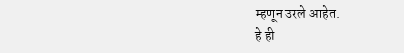म्हणून उरले आहेत.
हे ही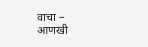वाचा –
आणखी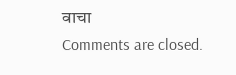वाचा
Comments are closed.